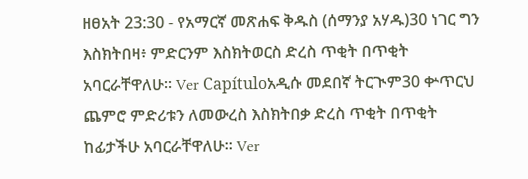ዘፀአት 23:30 - የአማርኛ መጽሐፍ ቅዱስ (ሰማንያ አሃዱ)30 ነገር ግን እስክትበዛ፥ ምድርንም እስክትወርስ ድረስ ጥቂት በጥቂት አባርራቸዋለሁ። Ver Capítuloአዲሱ መደበኛ ትርጒም30 ቍጥርህ ጨምሮ ምድሪቱን ለመውረስ እስክትበቃ ድረስ ጥቂት በጥቂት ከፊታችሁ አባርራቸዋለሁ። Ver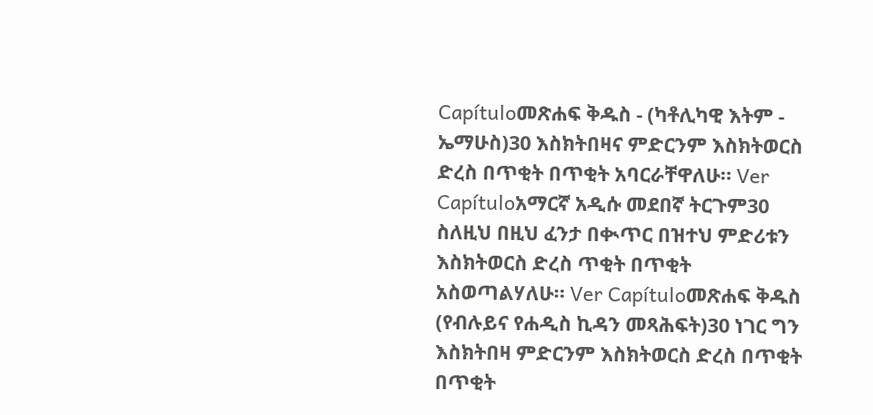Capítuloመጽሐፍ ቅዱስ - (ካቶሊካዊ እትም - ኤማሁስ)30 እስክትበዛና ምድርንም እስክትወርስ ድረስ በጥቂት በጥቂት አባርራቸዋለሁ። Ver Capítuloአማርኛ አዲሱ መደበኛ ትርጉም30 ስለዚህ በዚህ ፈንታ በቊጥር በዝተህ ምድሪቱን እስክትወርስ ድረስ ጥቂት በጥቂት አስወጣልሃለሁ። Ver Capítuloመጽሐፍ ቅዱስ (የብሉይና የሐዲስ ኪዳን መጻሕፍት)30 ነገር ግን እስክትበዛ ምድርንም እስክትወርስ ድረስ በጥቂት በጥቂት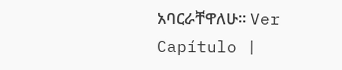አባርራቸዋለሁ። Ver Capítulo |